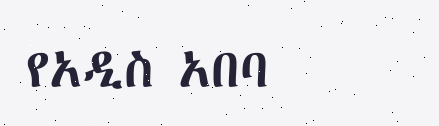የአዲስ አበባ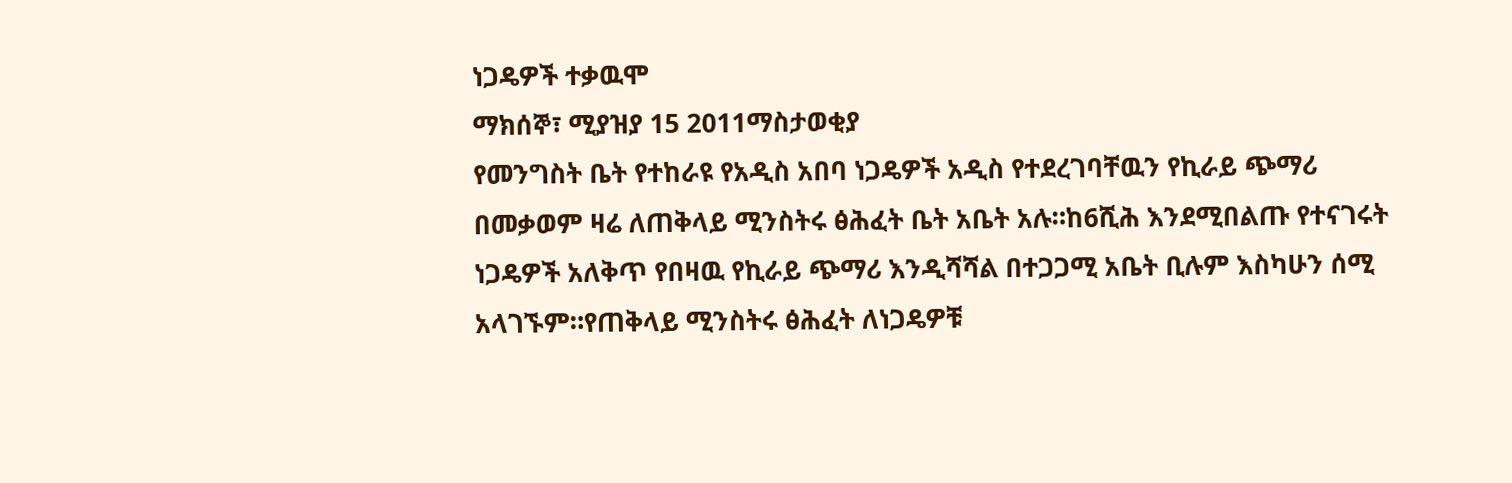ነጋዴዎች ተቃዉሞ
ማክሰኞ፣ ሚያዝያ 15 2011ማስታወቂያ
የመንግስት ቤት የተከራዩ የአዲስ አበባ ነጋዴዎች አዲስ የተደረገባቸዉን የኪራይ ጭማሪ በመቃወም ዛሬ ለጠቅላይ ሚንስትሩ ፅሕፈት ቤት አቤት አሉ።ከ6ሺሕ እንደሚበልጡ የተናገሩት ነጋዴዎች አለቅጥ የበዛዉ የኪራይ ጭማሪ እንዲሻሻል በተጋጋሚ አቤት ቢሉም እስካሁን ሰሚ አላገኙም።የጠቅላይ ሚንስትሩ ፅሕፈት ለነጋዴዎቹ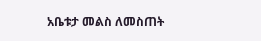አቤቱታ መልስ ለመስጠት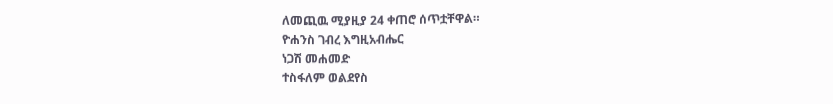ለመጪዉ ሚያዚያ 24 ቀጠሮ ሰጥቷቸዋል።
ዮሐንስ ገብረ እግዚአብሔር
ነጋሽ መሐመድ
ተስፋለም ወልደየስ